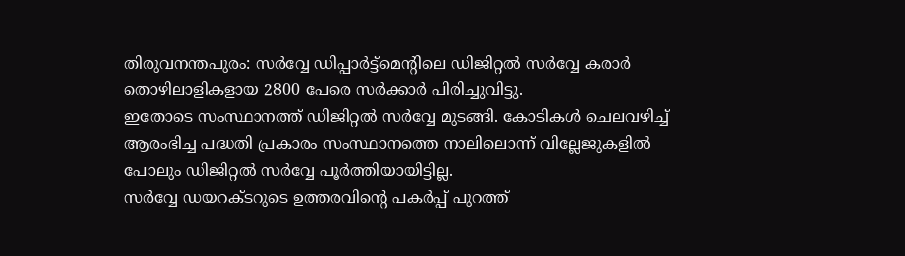തിരുവനന്തപുരം: സർവ്വേ ഡിപ്പാർട്ട്മെന്റിലെ ഡിജിറ്റൽ സർവ്വേ കരാർ തൊഴിലാളികളായ 2800 പേരെ സർക്കാർ പിരിച്ചുവിട്ടു.
ഇതോടെ സംസ്ഥാനത്ത് ഡിജിറ്റൽ സർവ്വേ മുടങ്ങി. കോടികൾ ചെലവഴിച്ച് ആരംഭിച്ച പദ്ധതി പ്രകാരം സംസ്ഥാനത്തെ നാലിലൊന്ന് വില്ലേജുകളിൽ പോലും ഡിജിറ്റൽ സർവ്വേ പൂർത്തിയായിട്ടില്ല.
സർവ്വേ ഡയറക്ടറുടെ ഉത്തരവിന്റെ പകർപ്പ് പുറത്ത്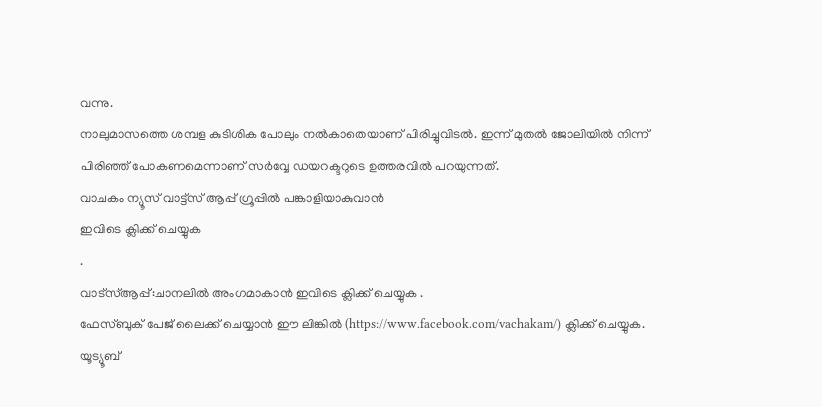വന്നു.
നാലുമാസത്തെ ശമ്പള കുടിശിക പോലും നൽകാതെയാണ് പിരിച്ചുവിടൽ. ഇന്ന് മുതൽ ജോലിയിൽ നിന്ന് പിരിഞ്ഞ് പോകണമെന്നാണ് സർവ്വേ ഡയറക്ടറുടെ ഉത്തരവിൽ പറയുന്നത്.
വാചകം ന്യൂസ് വാട്ട്സ് ആപ്പ് ഗ്രൂപ്പിൽ പങ്കാളിയാകുവാൻ
ഇവിടെ ക്ലിക്ക് ചെയ്യുക
.
വാട്സ്ആപ്പ്:ചാനലിൽ അംഗമാകാൻ ഇവിടെ ക്ലിക്ക് ചെയ്യുക .
ഫേസ്ബുക് പേജ് ലൈക്ക് ചെയ്യാൻ ഈ ലിങ്കിൽ (https://www.facebook.com/vachakam/) ക്ലിക്ക് ചെയ്യുക.
യൂട്യൂബ്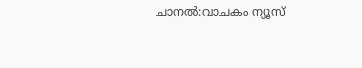ചാനൽ:വാചകം ന്യൂസ്